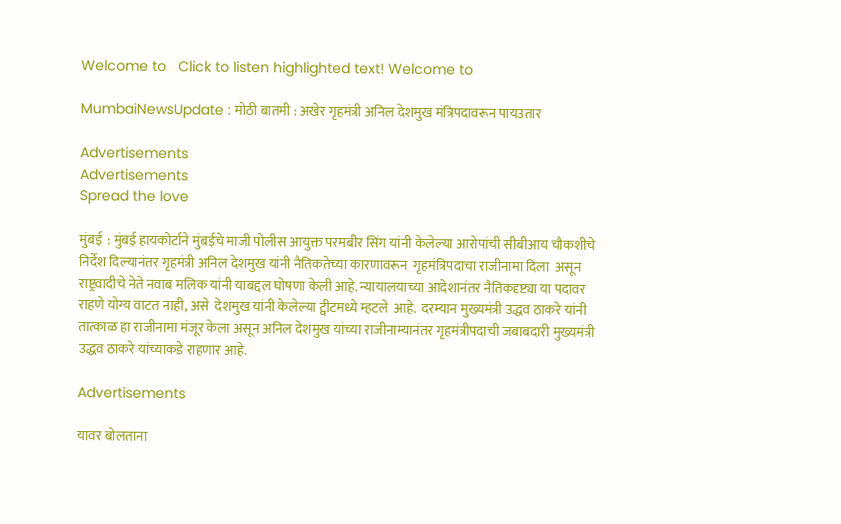Welcome to   Click to listen highlighted text! Welcome to

MumbaiNewsUpdate : मोठी बातमी : अखेर गृहमंत्री अनिल देशमुख मंत्रिपदावरून पायउतार

Advertisements
Advertisements
Spread the love

मुंबई  : मुंबई हायकोर्टाने मुंबईचे माजी पोलीस आयुक्त परमबीर सिंग यांनी केलेल्या आरोपांची सीबीआय चौकशीचे निर्देश दिल्यानंतर गृहमंत्री अनिल देशमुख यांनी नैतिकतेच्या कारणावरून  गृहमंत्रिपदाचा राजीनामा दिला  असून राष्ट्रवादीचे नेते नवाब मलिक यांनी याबद्दल घोषणा केली आहे. न्यायालयाच्या आदेशानंतर नैतिकदृष्ट्या या पदावर राहणे योग्य वाटत नाही, असे  देशमुख यांनी केलेल्या ट्वीटमध्ये म्हटले  आहे.  दरम्यान मुख्यमंत्री उद्धव ठाकरे यांनी तात्काळ हा राजीनामा मंजूर केला असून अनिल देशमुख यांच्या राजीनाम्यानंतर गृहमंत्रीपदाची जबाबदारी मुख्यमंत्री उद्धव ठाकरे यांच्याकडे राहणार आहे.

Advertisements

यावर बोलताना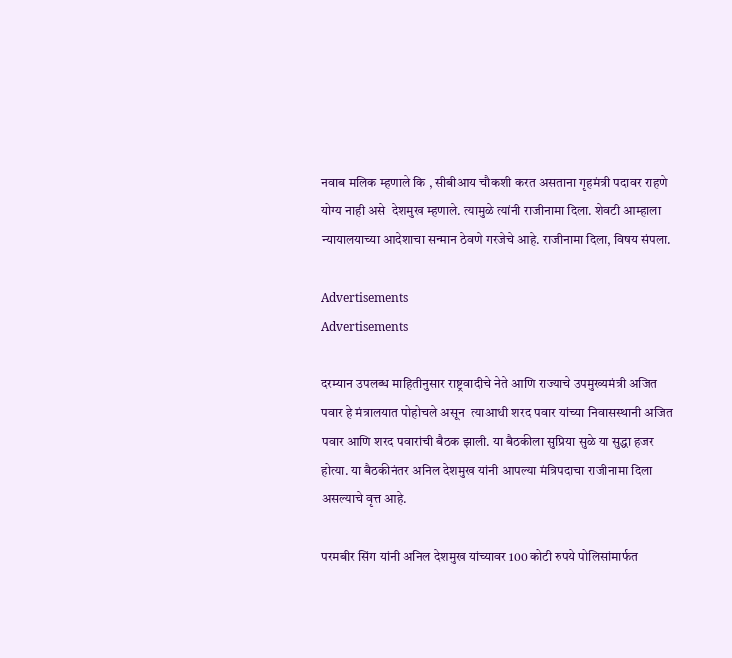नवाब मलिक म्हणाले कि , सीबीआय चौकशी करत असताना गृहमंत्री पदावर राहणे  योग्य नाही असे  देशमुख म्हणाले. त्यामुळे त्यांनी राजीनामा दिला. शेवटी आम्हाला न्यायालयाच्या आदेशाचा सन्मान ठेवणे गरजेचे आहे. राजीनामा दिला, विषय संपला.

Advertisements
Advertisements

दरम्यान उपलब्ध माहितीनुसार राष्ट्रवादीचे नेते आणि राज्याचे उपमुख्यमंत्री अजित पवार हे मंत्रालयात पोहोचले असून  त्याआधी शरद पवार यांच्या निवासस्थानी अजित पवार आणि शरद पवारांची बैठक झाली. या बैठकीला सुप्रिया सुळे या सुद्धा हजर होत्या. या बैठकीनंतर अनिल देशमुख यांनी आपल्या मंत्रिपदाचा राजीनामा दिला असल्याचे वृत्त आहे.

परमबीर सिंग यांनी अनिल देशमुख यांच्यावर 100 कोटी रुपये पोलिसांमार्फत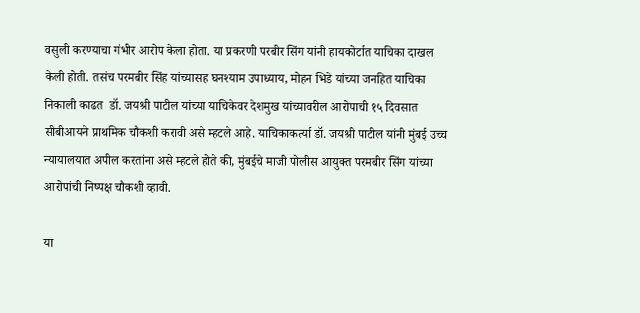वसुली करण्याचा गंभीर आरोप केला होता. या प्रकरणी परबीर सिंग यांनी हायकोर्टात याचिका दाखल केली होती. तसंच परमबीर सिंह यांच्यासह घनश्याम उपाध्याय, मोहन भिडे यांच्या जनहित याचिका निकाली काढत  डॉ. जयश्री पाटील यांच्या याचिकेवर देशमुख यांच्यावरील आरोपाची १५ दिवसात सीबीआयने प्राथमिक चौकशी करावी असे म्हटले आहे. याचिकाकर्त्या डॉ. जयश्री पाटील यांनी मुंबई उच्च न्यायालयात अपील करतांना असे म्हटले होते की, मुंबईचे माजी पोलीस आयुक्त परमबीर सिंग यांच्या आरोपांची निष्पक्ष चौकशी व्हावी.

या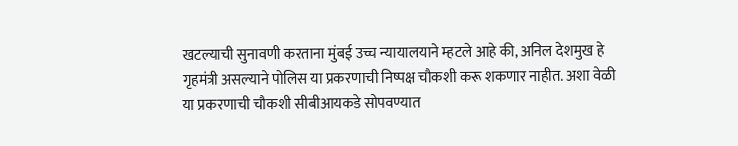खटल्याची सुनावणी करताना मुंबई उच्च न्यायालयाने म्हटले आहे की, अनिल देशमुख हे गृहमंत्री असल्याने पोलिस या प्रकरणाची निष्पक्ष चौकशी करू शकणार नाहीत. अशा वेळी या प्रकरणाची चौकशी सीबीआयकडे सोपवण्यात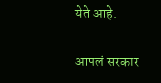येते आहे.

आपलं सरकार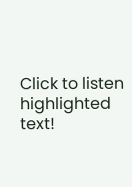Click to listen highlighted text!